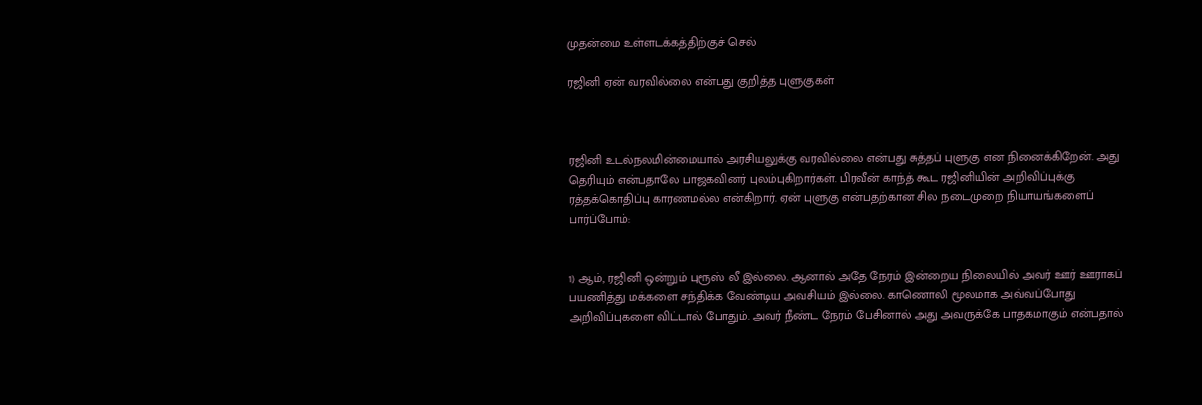முதன்மை உள்ளடக்கத்திற்குச் செல்

ரஜினி ஏன் வரவில்லை என்பது குறித்த புளுகுகள்



ரஜினி உடல்நலமின்மையால் அரசியலுக்கு வரவில்லை என்பது சுத்தப் புளுகு என நினைக்கிறேன். அது தெரியும் என்பதாலே பாஜகவினர் புலம்புகிறார்கள். பிரவீன் காந்த் கூட ரஜினியின் அறிவிப்புக்கு ரத்தக்கொதிப்பு காரணமல்ல என்கிறார். ஏன் புளுகு என்பதற்கான சில நடைமுறை நியாயங்களைப் பார்ப்போம்:


1) ஆம், ரஜினி ஒன்றும் புரூஸ் லீ இல்லை. ஆனால் அதே நேரம் இன்றைய நிலையில் அவர் ஊர் ஊராகப் பயணித்து மக்களை சந்திக்க வேண்டிய அவசியம் இல்லை. காணொலி மூலமாக அவ்வப்போது அறிவிப்புகளை விட்டால் போதும். அவர் நீண்ட நேரம் பேசினால் அது அவருக்கே பாதகமாகும் என்பதால்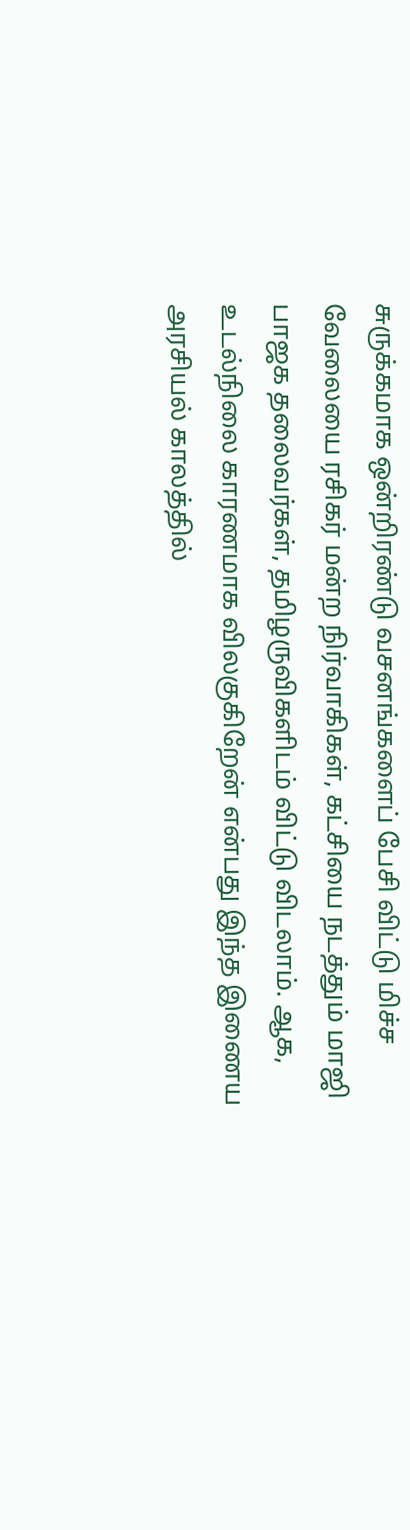சுருக்கமாக ஒன்றிரண்டு வசனங்களைப் பேசி விட்டு மிச்ச வேலையை ரசிகர் மன்ற நிர்வாகிகள், கட்சியை நடத்தும் மாஜி பாஜக தலைவர்கள், தமிழருவிகளிடம் விட்டு விடலாம். ஆக, உடல்நிலை காரணமாக விலகுகிறேன் என்பது இந்த இணைய அரசியல் காலத்தில்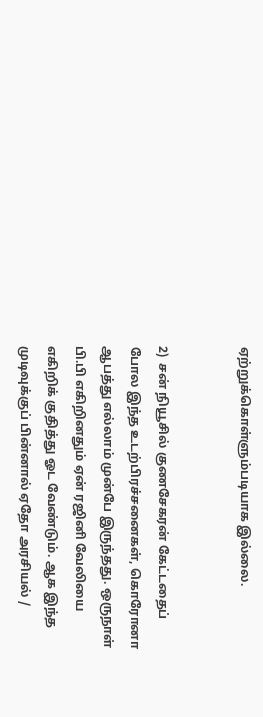ஏற்றுக்கொள்ளும்படியாக இல்லை.


2)  சன் நியூசில் குணசேகரன் கேட்டதைப் போல இந்த உடற்பிரச்சனைகள், கொரோனா ஆபத்து எல்லாம் முன்பே இருந்தது. ஒருநாள் பி.பி எகிறினதும் ஏன் ரஜினி வேலியை எகிறிக் குதித்து ஓட வேண்டும். ஆக இந்த முடிவுக்குப் பின்னால் ஏதோ அரசியல் /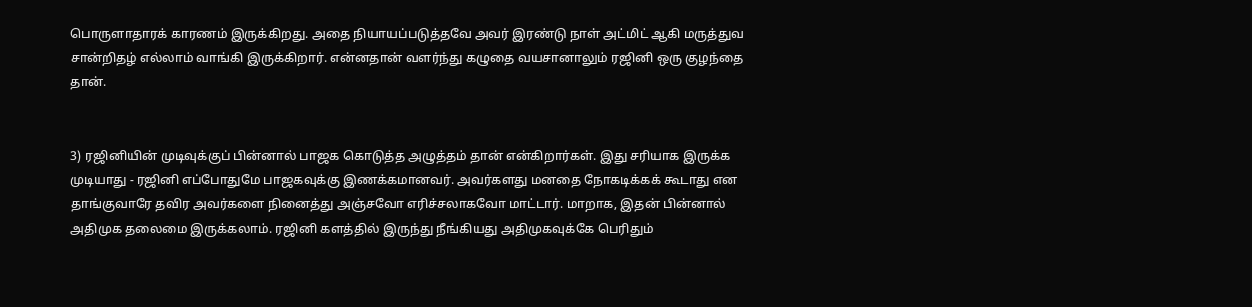பொருளாதாரக் காரணம் இருக்கிறது. அதை நியாயப்படுத்தவே அவர் இரண்டு நாள் அட்மிட் ஆகி மருத்துவ சான்றிதழ் எல்லாம் வாங்கி இருக்கிறார். என்னதான் வளர்ந்து கழுதை வயசானாலும் ரஜினி ஒரு குழந்தை தான்.


3) ரஜினியின் முடிவுக்குப் பின்னால் பாஜக கொடுத்த அழுத்தம் தான் என்கிறார்கள். இது சரியாக இருக்க முடியாது - ரஜினி எப்போதுமே பாஜகவுக்கு இணக்கமானவர். அவர்களது மனதை நோகடிக்கக் கூடாது என தாங்குவாரே தவிர அவர்களை நினைத்து அஞ்சவோ எரிச்சலாகவோ மாட்டார். மாறாக, இதன் பின்னால் அதிமுக தலைமை இருக்கலாம். ரஜினி களத்தில் இருந்து நீங்கியது அதிமுகவுக்கே பெரிதும்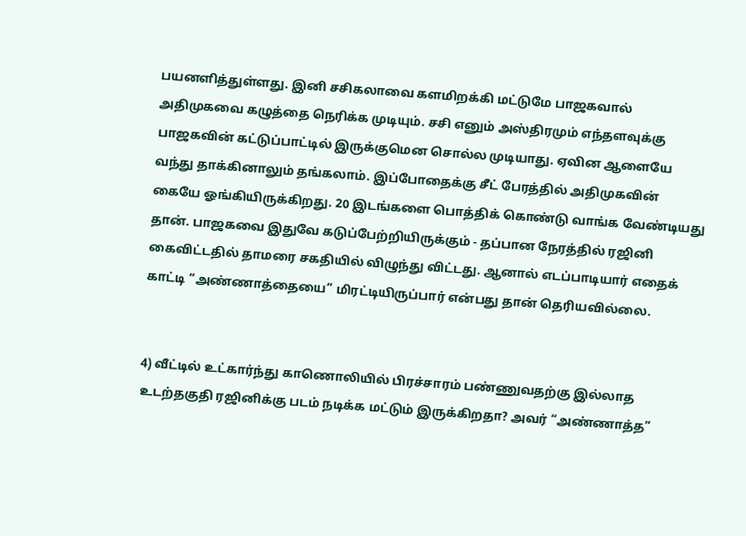பயனளித்துள்ளது. இனி சசிகலாவை களமிறக்கி மட்டுமே பாஜகவால் அதிமுகவை கழுத்தை நெரிக்க முடியும். சசி எனும் அஸ்திரமும் எந்தளவுக்கு பாஜகவின் கட்டுப்பாட்டில் இருக்குமென சொல்ல முடியாது. ஏவின ஆளையே வந்து தாக்கினாலும் தங்கலாம். இப்போதைக்கு சீட் பேரத்தில் அதிமுகவின் கையே ஓங்கியிருக்கிறது. 20 இடங்களை பொத்திக் கொண்டு வாங்க வேண்டியது தான். பாஜகவை இதுவே கடுப்பேற்றியிருக்கும் - தப்பான நேரத்தில் ரஜினி கைவிட்டதில் தாமரை சகதியில் விழுந்து விட்டது. ஆனால் எடப்பாடியார் எதைக் காட்டி “அண்ணாத்தையை” மிரட்டியிருப்பார் என்பது தான் தெரியவில்லை.


4) வீட்டில் உட்கார்ந்து காணொலியில் பிரச்சாரம் பண்ணுவதற்கு இல்லாத உடற்தகுதி ரஜினிக்கு படம் நடிக்க மட்டும் இருக்கிறதா? அவர் “அண்ணாத்த”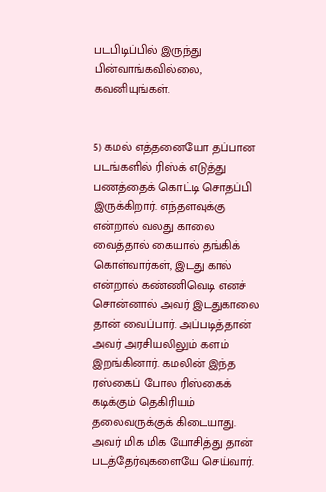படபிடிப்பில் இருந்து பின்வாங்கவில்லை, கவனியுங்கள்.


5) கமல் எத்தனையோ தப்பான படங்களில் ரிஸ்க் எடுத்து பணத்தைக் கொட்டி சொதப்பி இருக்கிறார். எந்தளவுக்கு என்றால் வலது காலை வைத்தால் கையால் தங்கிக் கொள்வார்கள், இடது கால் என்றால் கண்ணிவெடி எனச் சொன்னால் அவர் இடதுகாலை தான் வைப்பார். அப்படித்தான் அவர் அரசியலிலும் களம் இறங்கினார். கமலின் இந்த  ரஸ்கைப் போல ரிஸ்கைக் கடிக்கும் தெகிரியம் தலைவருக்குக் கிடையாது. அவர் மிக மிக யோசித்து தான் படத்தேர்வுகளையே செய்வார்.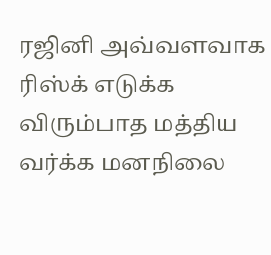ரஜினி அவ்வளவாக ரிஸ்க் எடுக்க விரும்பாத மத்திய வர்க்க மனநிலை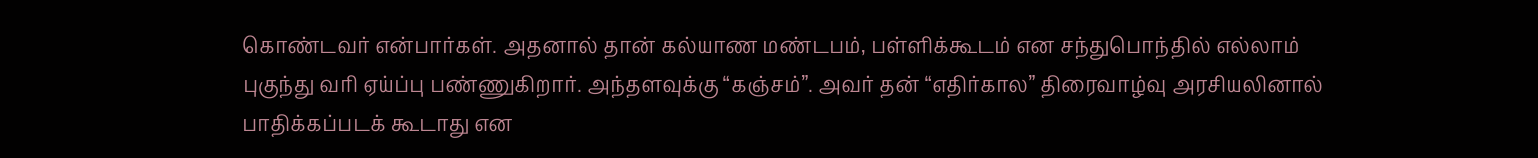கொண்டவர் என்பார்கள். அதனால் தான் கல்யாண மண்டபம், பள்ளிக்கூடம் என சந்துபொந்தில் எல்லாம் புகுந்து வரி ஏய்ப்பு பண்ணுகிறார். அந்தளவுக்கு “கஞ்சம்”. அவர் தன் “எதிர்கால” திரைவாழ்வு அரசியலினால் பாதிக்கப்படக் கூடாது என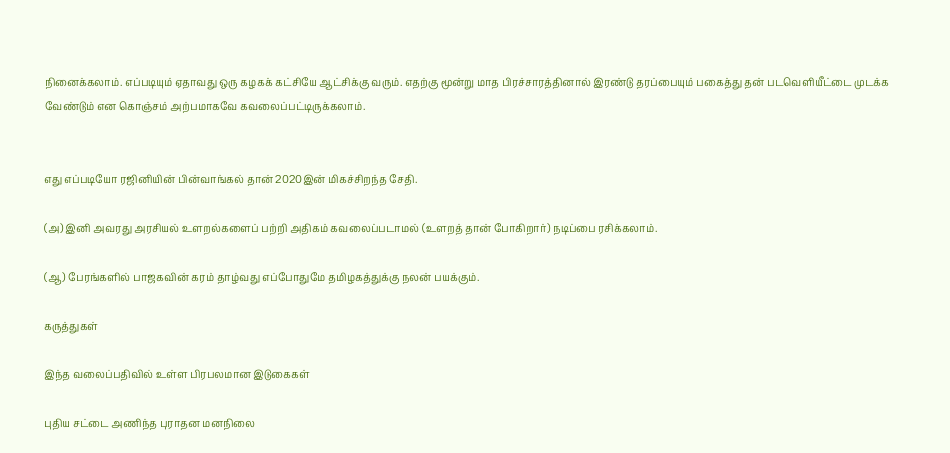நினைக்கலாம். எப்படியும் ஏதாவது ஒரு கழகக் கட்சியே ஆட்சிக்கு வரும். எதற்கு மூன்று மாத பிரச்சாரத்தினால் இரண்டு தரப்பையும் பகைத்து தன் படவெளியீட்டை முடக்க வேண்டும் என கொஞ்சம் அற்பமாகவே கவலைப்பட்டிருக்கலாம்.


எது எப்படியோ ரஜினியின் பின்வாங்கல் தான் 2020இன் மிகச்சிறந்த சேதி.

(அ) இனி அவரது அரசியல் உளறல்களைப் பற்றி அதிகம் கவலைப்படாமல் (உளறத் தான் போகிறார்) நடிப்பை ரசிக்கலாம்.

(ஆ) பேரங்களில் பாஜகவின் கரம் தாழ்வது எப்போதுமே தமிழகத்துக்கு நலன் பயக்கும்.

கருத்துகள்

இந்த வலைப்பதிவில் உள்ள பிரபலமான இடுகைகள்

புதிய சட்டை அணிந்த புராதன மனநிலை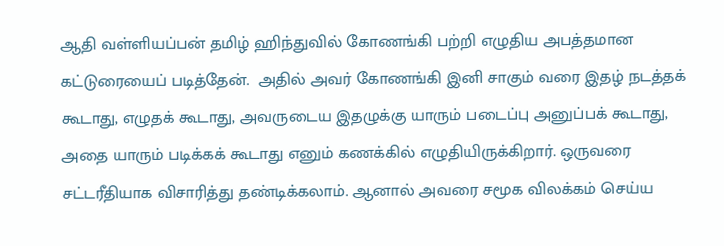ஆதி வள்ளியப்பன் தமிழ் ஹிந்துவில் கோணங்கி பற்றி எழுதிய அபத்தமான கட்டுரையைப் படித்தேன்.  அதில் அவர் கோணங்கி இனி சாகும் வரை இதழ் நடத்தக் கூடாது, எழுதக் கூடாது, அவருடைய இதழுக்கு யாரும் படைப்பு அனுப்பக் கூடாது, அதை யாரும் படிக்கக் கூடாது எனும் கணக்கில் எழுதியிருக்கிறார். ஒருவரை சட்டரீதியாக விசாரித்து தண்டிக்கலாம். ஆனால் அவரை சமூக விலக்கம் செய்ய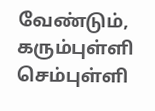வேண்டும், கரும்புள்ளி செம்புள்ளி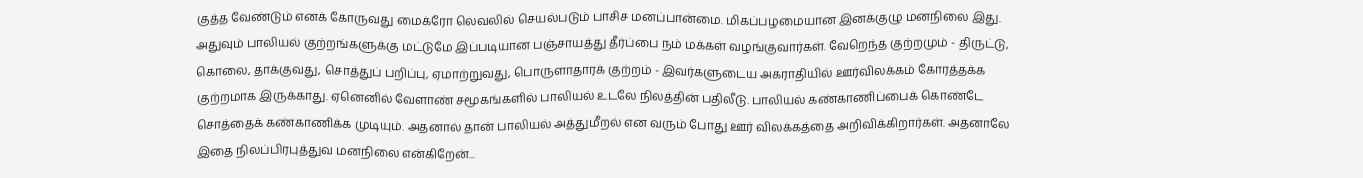குத்த வேண்டும் எனக் கோருவது மைக்ரோ லெவலில் செயல்படும் பாசிச மனப்பான்மை. மிகப்பழமையான இனக்குழு மனநிலை இது. அதுவும் பாலியல் குற்றங்களுக்கு மட்டுமே இப்படியான பஞ்சாயத்து தீர்ப்பை நம் மக்கள் வழங்குவார்கள். வேறெந்த குற்றமும் - திருட்டு, கொலை, தாக்குவது, சொத்துப் பறிப்பு, ஏமாற்றுவது, பொருளாதாரக் குற்றம் - இவர்களுடைய அகராதியில் ஊர்விலக்கம் கோரத்தக்க குற்றமாக இருக்காது. ஏனெனில் வேளாண் சமூகங்களில் பாலியல் உடலே நிலத்தின் பதிலீடு. பாலியல் கண்காணிப்பைக் கொண்டே சொத்தைக் கண்காணிக்க முடியும். அதனால் தான் பாலியல் அத்துமீறல் என வரும் போது ஊர் விலக்கத்தை அறிவிக்கிறார்கள். அதனாலே இதை நிலப்பிரபுத்துவ மனநிலை என்கிறேன்...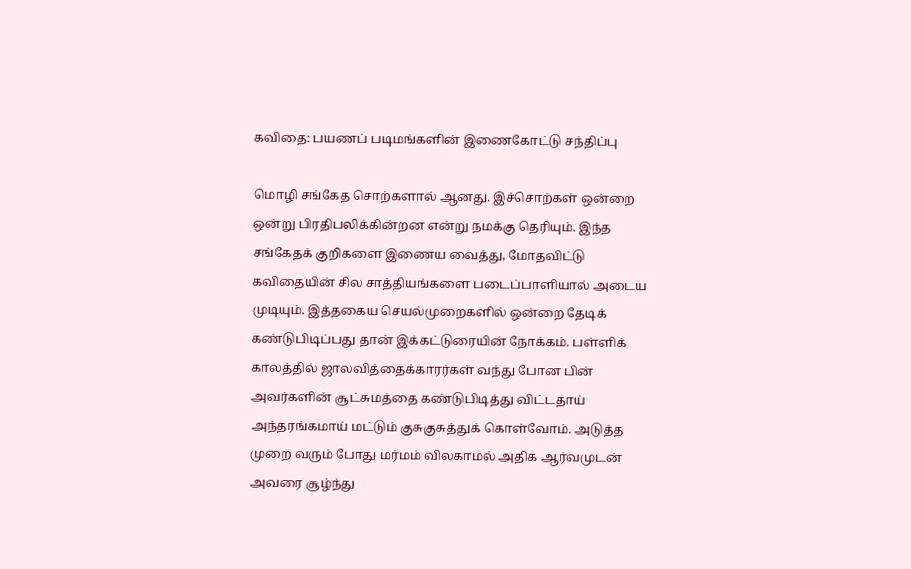கவிதை: பயணப் படிமங்களின் இணைகோட்டு சந்திப்பு

மொழி சங்கேத சொற்களால் ஆனது. இச்சொற்கள் ஒன்றை ஒன்று பிரதிபலிக்கின்றன என்று நமக்கு தெரியும். இந்த சங்கேதக் குறிகளை இணைய வைத்து, மோதவிட்டு கவிதையின் சில சாத்தியங்களை படைப்பாளியால் அடைய முடியும். இத்தகைய செயல்முறைகளில் ஒன்றை தேடிக் கண்டுபிடிப்பது தான் இக்கட்டுரையின் நோக்கம். பள்ளிக் காலத்தில் ஜாலவித்தைக்காரர்கள் வந்து போன பின் அவர்களின் சூட்சுமத்தை கண்டுபிடித்து விட்டதாய் அந்தரங்கமாய் மட்டும் குசுகுசுத்துக் கொள்வோம். அடுத்த முறை வரும் போது மர்மம் விலகாமல் அதிக ஆர்வமுடன் அவரை சூழ்ந்து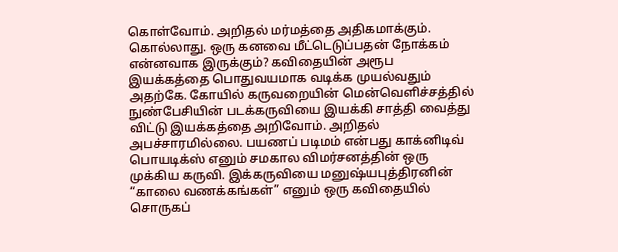கொள்வோம். அறிதல் மர்மத்தை அதிகமாக்கும். கொல்லாது. ஒரு கனவை மீட்டெடுப்பதன் நோக்கம் என்னவாக இருக்கும்? கவிதையின் அரூப இயக்கத்தை பொதுவயமாக வடிக்க முயல்வதும் அதற்கே. கோயில் கருவறையின் மென்வெளிச்சத்தில் நுண்பேசியின் படக்கருவியை இயக்கி சாத்தி வைத்து விட்டு இயக்கத்தை அறிவோம். அறிதல் அபச்சாரமில்லை. பயணப் படிமம் என்பது காக்னிடிவ் பொயடிக்ஸ் எனும் சமகால விமர்சனத்தின் ஒரு முக்கிய கருவி. இக்கருவியை மனுஷ்யபுத்திரனின் “காலை வணக்கங்கள்” எனும் ஒரு கவிதையில் சொருகப்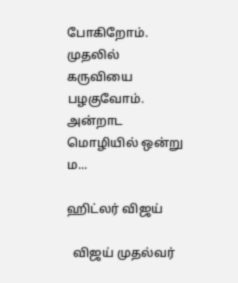போகிறோம். முதலில் கருவியை பழகுவோம். அன்றாட மொழியில் ஒன்று ம...

ஹிட்லர் விஜய்

  விஜய் முதல்வர்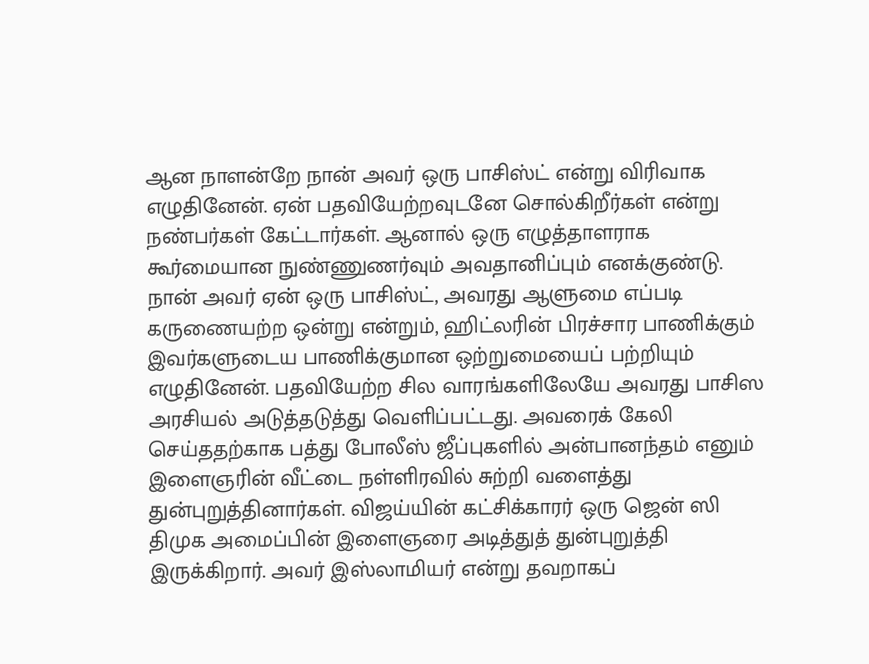ஆன நாளன்றே நான் அவர் ஒரு பாசிஸ்ட் என்று விரிவாக எழுதினேன். ஏன் பதவியேற்றவுடனே சொல்கிறீர்கள் என்று நண்பர்கள் கேட்டார்கள். ஆனால் ஒரு எழுத்தாளராக கூர்மையான நுண்ணுணர்வும் அவதானிப்பும் எனக்குண்டு. நான் அவர் ஏன் ஒரு பாசிஸ்ட், அவரது ஆளுமை எப்படி கருணையற்ற ஒன்று என்றும், ஹிட்லரின் பிரச்சார பாணிக்கும் இவர்களுடைய பாணிக்குமான ஒற்றுமையைப் பற்றியும் எழுதினேன். பதவியேற்ற சில வாரங்களிலேயே அவரது பாசிஸ அரசியல் அடுத்தடுத்து வெளிப்பட்டது. அவரைக் கேலி செய்ததற்காக பத்து போலீஸ் ஜீப்புகளில் அன்பானந்தம் எனும் இளைஞரின் வீட்டை நள்ளிரவில் சுற்றி வளைத்து துன்புறுத்தினார்கள். விஜய்யின் கட்சிக்காரர் ஒரு ஜென் ஸி திமுக அமைப்பின் இளைஞரை அடித்துத் துன்புறுத்தி இருக்கிறார். அவர் இஸ்லாமியர் என்று தவறாகப்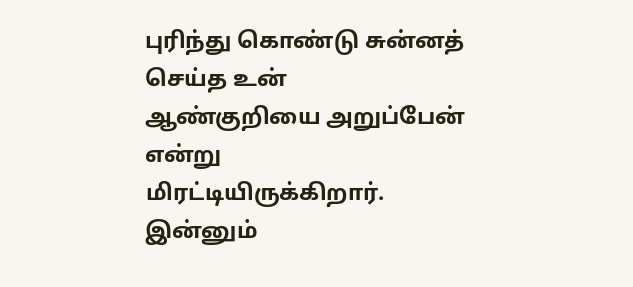புரிந்து கொண்டு சுன்னத் செய்த உன் ஆண்குறியை அறுப்பேன் என்று மிரட்டியிருக்கிறார். இன்னும்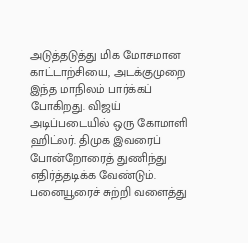அடுத்தடுத்து மிக மோசமான காட்டாற்சியை, அடக்குமுறை இந்த மாநிலம் பார்க்கப் போகிறது. விஜய் அடிப்படையில் ஒரு கோமாளி ஹிட்லர். திமுக இவரைப் போன்றோரைத் துணிந்து எதிர்த்தடிக்க வேண்டும். பனையூரைச் சுற்றி வளைத்து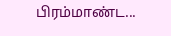பிரம்மாண்ட...